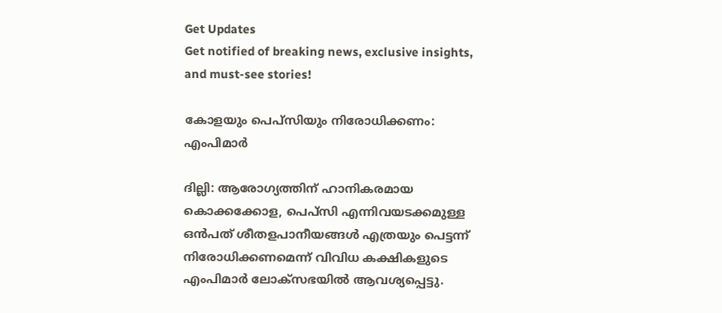Get Updates
Get notified of breaking news, exclusive insights, and must-see stories!

കോളയും പെപ്സിയും നിരോധിക്കണം: എംപിമാര്‍

ദില്ലി: ആരോഗ്യത്തിന് ഹാനികരമായ കൊക്കക്കോള, പെപ്സി എന്നിവയടക്കമുള്ള ഒന്‍പത് ശീതളപാനീയങ്ങള്‍ എത്രയും പെട്ടന്ന് നിരോധിക്കണമെന്ന് വിവിധ കക്ഷികളുടെ എംപിമാര്‍ ലോക്സഭയില്‍ ആവശ്യപ്പെട്ടു.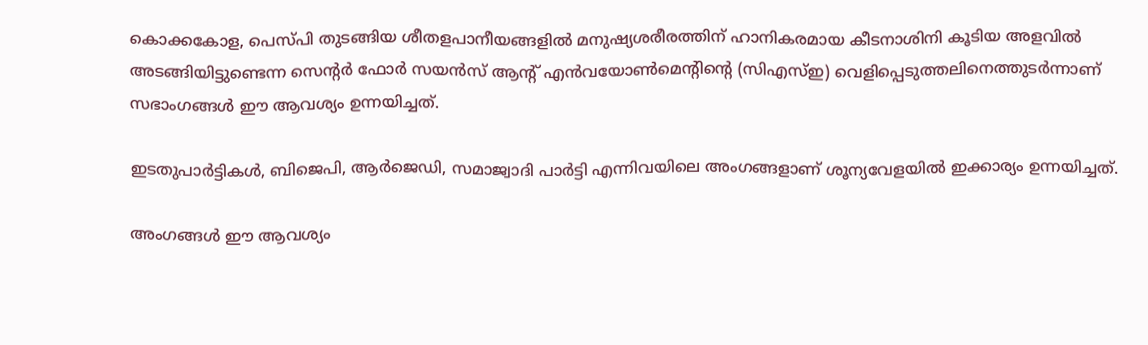കൊക്കകോള, പെസ്പി തുടങ്ങിയ ശീതളപാനീയങ്ങളില്‍ മനുഷ്യശരീരത്തിന് ഹാനികരമായ കീടനാശിനി കൂടിയ അളവില്‍ അടങ്ങിയിട്ടുണ്ടെന്ന സെന്റര്‍ ഫോര്‍ സയന്‍സ് ആന്റ് എന്‍വയോണ്‍മെന്റിന്റെ (സിഎസ്ഇ) വെളിപ്പെടുത്തലിനെത്തുടര്‍ന്നാണ് സഭാംഗങ്ങള്‍ ഈ ആവശ്യം ഉന്നയിച്ചത്.

ഇടതുപാര്‍ട്ടികള്‍, ബിജെപി, ആര്‍ജെഡി, സമാജ്വാദി പാര്‍ട്ടി എന്നിവയിലെ അംഗങ്ങളാണ് ശൂന്യവേളയില്‍ ഇക്കാര്യം ഉന്നയിച്ചത്.

അംഗങ്ങള്‍ ഈ ആവശ്യം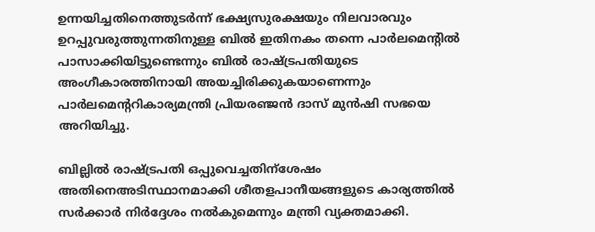ഉന്നയിച്ചതിനെത്തുടര്‍ന്ന് ഭക്ഷ്യസുരക്ഷയും നിലവാരവും ഉറപ്പുവരുത്തുന്നതിനുള്ള ബില്‍ ഇതിനകം തന്നെ പാര്‍ലമെന്റില്‍ പാസാക്കിയിട്ടുണ്ടെന്നും ബില്‍ രാഷ്ട്രപതിയുടെ അംഗീകാരത്തിനായി അയച്ചിരിക്കുകയാണെന്നും പാര്‍ലമെന്ററികാര്യമന്ത്രി പ്രിയരഞ്ജന്‍ ദാസ് മുന്‍ഷി സഭയെ അറിയിച്ചു.

ബില്ലില്‍ രാഷ്ട്രപതി ഒപ്പുവെച്ചതിന്ശേഷം അതിനെഅടിസ്ഥാനമാക്കി ശീതളപാനീയങ്ങളുടെ കാര്യത്തില്‍ സര്‍ക്കാര്‍ നിര്‍ദ്ദേശം നല്‍കുമെന്നും മന്ത്രി വ്യക്തമാക്കി.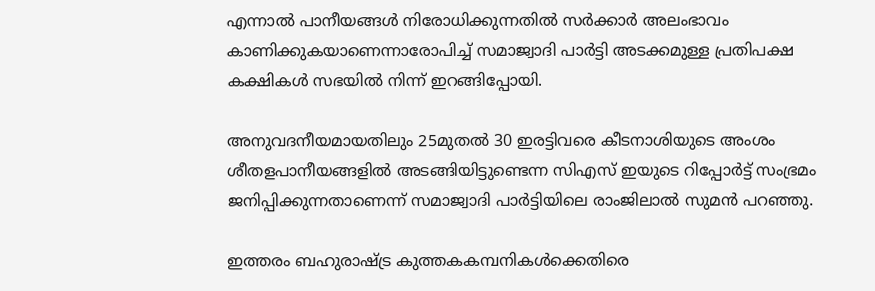എന്നാല്‍ പാനീയങ്ങള്‍ നിരോധിക്കുന്നതില്‍ സര്‍ക്കാര്‍ അലംഭാവം കാണിക്കുകയാണെന്നാരോപിച്ച് സമാജ്വാദി പാര്‍ട്ടി അടക്കമുള്ള പ്രതിപക്ഷ കക്ഷികള്‍ സഭയില്‍ നിന്ന് ഇറങ്ങിപ്പോയി.

അനുവദനീയമായതിലും 25മുതല്‍ 30 ഇരട്ടിവരെ കീടനാശിയുടെ അംശം ശീതളപാനീയങ്ങളില്‍ അടങ്ങിയിട്ടുണ്ടെന്ന സിഎസ് ഇയുടെ റിപ്പോര്‍ട്ട് സംഭ്രമം ജനിപ്പിക്കുന്നതാണെന്ന് സമാജ്വാദി പാര്‍ട്ടിയിലെ രാംജിലാല്‍ സുമന്‍ പറഞ്ഞു.

ഇത്തരം ബഹുരാഷ്ട്ര കുത്തകകമ്പനികള്‍ക്കെതിരെ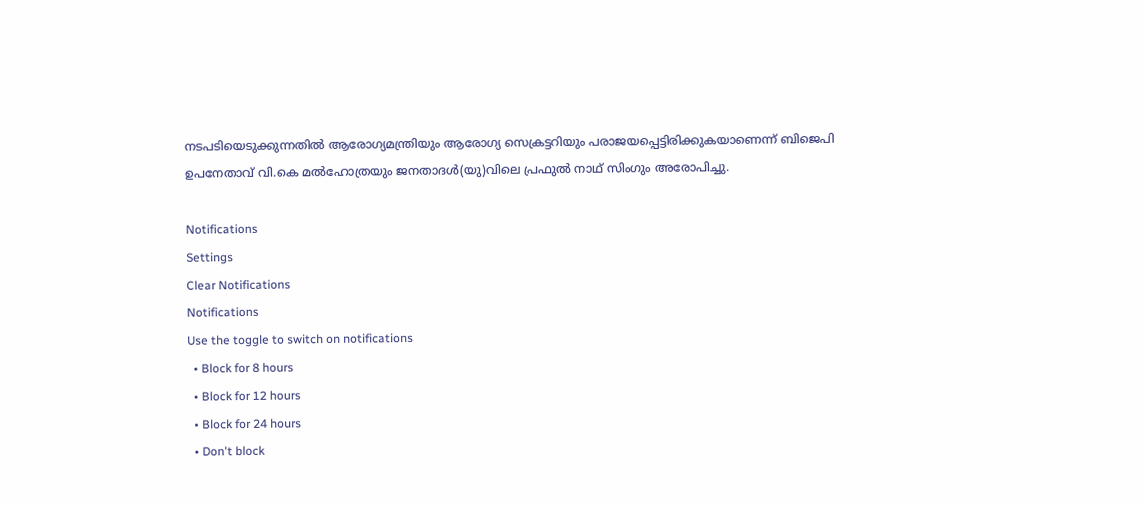നടപടിയെടുക്കുന്നതില്‍ ആരോഗ്യമന്ത്രിയും ആരോഗ്യ സെക്രട്ടറിയും പരാജയപ്പെട്ടിരിക്കുകയാണെന്ന് ബിജെപി ഉപനേതാവ് വി.കെ മല്‍ഹോത്രയും ജനതാദള്‍(യു)വിലെ പ്രഫുല്‍ നാഥ് സിംഗും അരോപിച്ചു.

Notifications
Settings
Clear Notifications
Notifications
Use the toggle to switch on notifications
  • Block for 8 hours
  • Block for 12 hours
  • Block for 24 hours
  • Don't block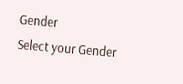Gender
Select your Gender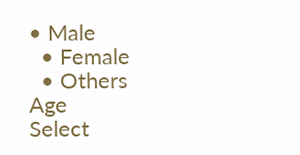• Male
  • Female
  • Others
Age
Select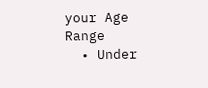your Age Range
  • Under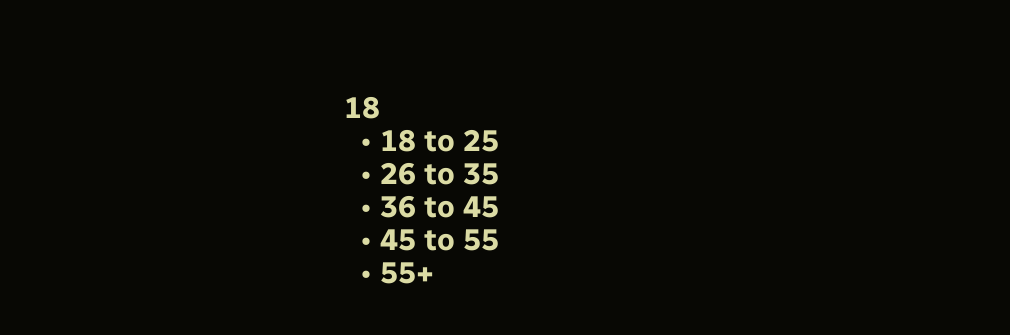18
  • 18 to 25
  • 26 to 35
  • 36 to 45
  • 45 to 55
  • 55+